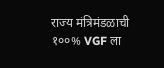राज्य मंत्रिमंडळाची १००% VGF ला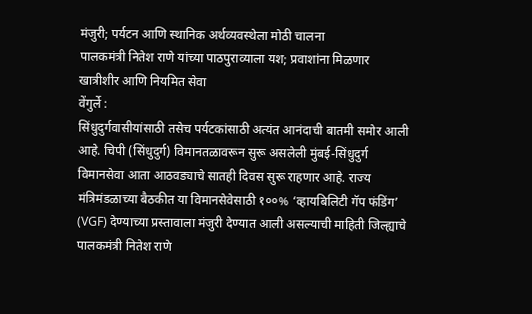मंजुरी; पर्यटन आणि स्थानिक अर्थव्यवस्थेला मोठी चालना
पालकमंत्री नितेश राणे यांच्या पाठपुराव्याला यश; प्रवाशांना मिळणार खात्रीशीर आणि नियमित सेवा
वेंगुर्ले :
सिंधुदुर्गवासीयांसाठी तसेच पर्यटकांसाठी अत्यंत आनंदाची बातमी समोर आली आहे. चिपी (सिंधुदुर्ग) विमानतळावरून सुरू असलेली मुंबई-सिंधुदुर्ग विमानसेवा आता आठवड्याचे सातही दिवस सुरू राहणार आहे. राज्य मंत्रिमंडळाच्या बैठकीत या विमानसेवेसाठी १००% ‘व्हायबिलिटी गॅप फंडिंग’ (VGF) देण्याच्या प्रस्तावाला मंजुरी देण्यात आली असल्याची माहिती जिल्ह्याचे पालकमंत्री नितेश राणे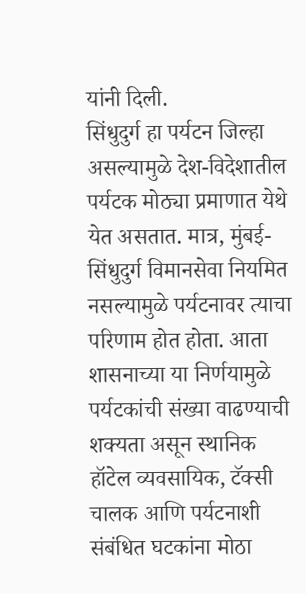यांनी दिली.
सिंधुदुर्ग हा पर्यटन जिल्हा असल्यामुळे देश-विदेशातील पर्यटक मोठ्या प्रमाणात येथे येत असतात. मात्र, मुंबई-सिंधुदुर्ग विमानसेवा नियमित नसल्यामुळे पर्यटनावर त्याचा परिणाम होत होता. आता शासनाच्या या निर्णयामुळे पर्यटकांची संख्या वाढण्याची शक्यता असून स्थानिक हॉटेल व्यवसायिक, टॅक्सी चालक आणि पर्यटनाशी संबंधित घटकांना मोठा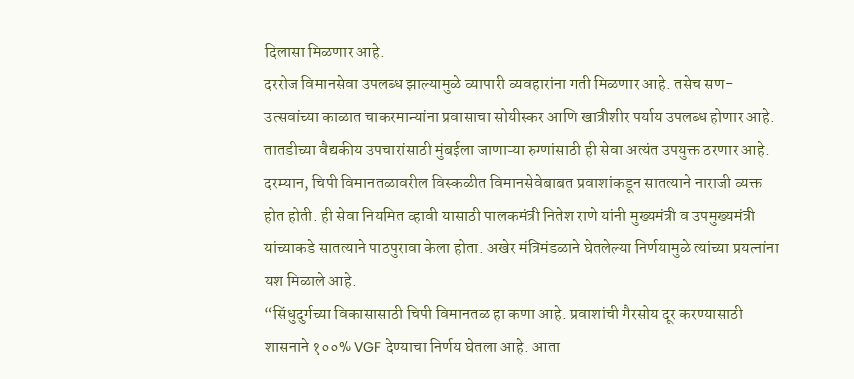दिलासा मिळणार आहे.
दररोज विमानसेवा उपलब्ध झाल्यामुळे व्यापारी व्यवहारांना गती मिळणार आहे. तसेच सण-उत्सवांच्या काळात चाकरमान्यांना प्रवासाचा सोयीस्कर आणि खात्रीशीर पर्याय उपलब्ध होणार आहे. तातडीच्या वैद्यकीय उपचारांसाठी मुंबईला जाणाऱ्या रुग्णांसाठी ही सेवा अत्यंत उपयुक्त ठरणार आहे.
दरम्यान, चिपी विमानतळावरील विस्कळीत विमानसेवेबाबत प्रवाशांकडून सातत्याने नाराजी व्यक्त होत होती. ही सेवा नियमित व्हावी यासाठी पालकमंत्री नितेश राणे यांनी मुख्यमंत्री व उपमुख्यमंत्री यांच्याकडे सातत्याने पाठपुरावा केला होता. अखेर मंत्रिमंडळाने घेतलेल्या निर्णयामुळे त्यांच्या प्रयत्नांना यश मिळाले आहे.
“सिंधुदुर्गच्या विकासासाठी चिपी विमानतळ हा कणा आहे. प्रवाशांची गैरसोय दूर करण्यासाठी शासनाने १००% VGF देण्याचा निर्णय घेतला आहे. आता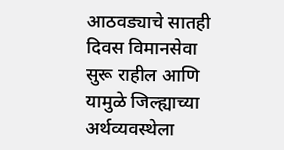आठवड्याचे सातही दिवस विमानसेवा सुरू राहील आणि यामुळे जिल्ह्याच्या अर्थव्यवस्थेला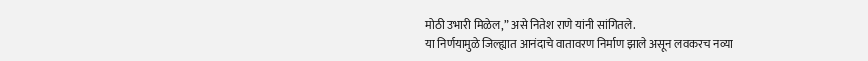मोठी उभारी मिळेल,” असे नितेश राणे यांनी सांगितले.
या निर्णयामुळे जिल्ह्यात आनंदाचे वातावरण निर्माण झाले असून लवकरच नव्या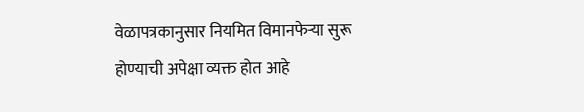वेळापत्रकानुसार नियमित विमानफेऱ्या सुरू होण्याची अपेक्षा व्यक्त होत आहे